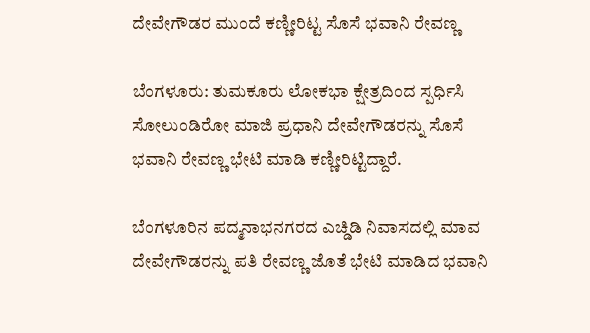ದೇವೇಗೌಡರ ಮುಂದೆ ಕಣ್ಣೀರಿಟ್ಟ ಸೊಸೆ ಭವಾನಿ ರೇವಣ್ಣ

ಬೆಂಗಳೂರು: ತುಮಕೂರು ಲೋಕಭಾ ಕ್ಷೇತ್ರದಿಂದ ಸ್ಪರ್ಧಿಸಿ ಸೋಲುಂಡಿರೋ ಮಾಜಿ ಪ್ರಧಾನಿ ದೇವೇಗೌಡರನ್ನು ಸೊಸೆ ಭವಾನಿ ರೇವಣ್ಣ ಭೇಟಿ ಮಾಡಿ ಕಣ್ಣೀರಿಟ್ಟಿದ್ದಾರೆ.

ಬೆಂಗಳೂರಿನ ಪದ್ಮನಾಭನಗರದ ಎಚ್ಡಿಡಿ ನಿವಾಸದಲ್ಲಿ ಮಾವ ದೇವೇಗೌಡರನ್ನು ಪತಿ ರೇವಣ್ಣ ಜೊತೆ ಭೇಟಿ ಮಾಡಿದ ಭವಾನಿ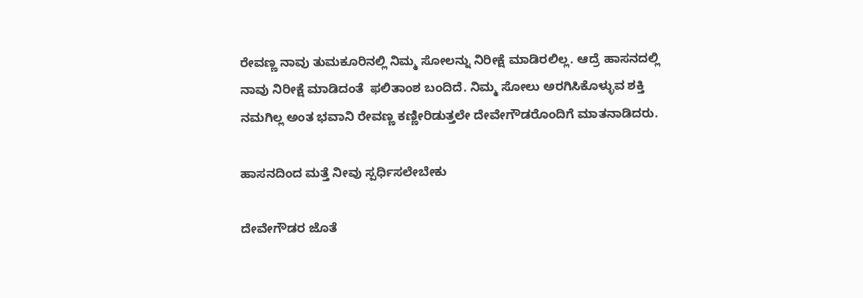ರೇವಣ್ಣ ನಾವು ತುಮಕೂರಿನಲ್ಲಿ ನಿಮ್ಮ ಸೋಲನ್ನು ನಿರೀಕ್ಷೆ ಮಾಡಿರಲಿಲ್ಲ. ಆದ್ರೆ ಹಾಸನದಲ್ಲಿ  ನಾವು ನಿರೀಕ್ಷೆ ಮಾಡಿದಂತೆ  ಫಲಿತಾಂಶ ಬಂದಿದೆ. ನಿಮ್ಮ ಸೋಲು ಅರಗಿಸಿಕೊಳ್ಳುವ ಶಕ್ತಿ ನಮಗಿಲ್ಲ ಅಂತ ಭವಾನಿ ರೇವಣ್ಣ ಕಣ್ಣೀರಿಡುತ್ತಲೇ ದೇವೇಗೌಡರೊಂದಿಗೆ ಮಾತನಾಡಿದರು.

ಹಾಸನದಿಂದ ಮತ್ತೆ ನೀವು ಸ್ಪರ್ಧಿಸಲೇಬೇಕು

ದೇವೇಗೌಡರ ಜೊತೆ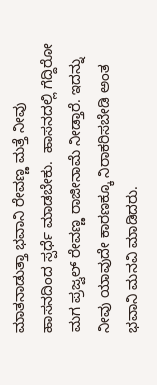ಮಾತನಾಡುತ್ತಾ ಭವಾನಿ ರೇವಣ್ಣ ಮತ್ತೆ ನೀವು ಹಾಸನದಿಂದ ಸ್ಪರ್ಧೆ ಮಾಡಬೇಕು.  ಹಾಸನದಲ್ಲಿ ಗೆದ್ದಿರೋ ಮಗ ಪ್ರಜ್ವಲ್ ರೇವಣ್ಣ ರಾಜೀನಾಮೆ ನೀಡ್ತಾರೆ. ಇದನ್ನು ನೀವು ಯಾವುದೇ ಕಾರಣಕ್ಕೂ ನಿರಾಕರಿಸಬೇಡಿ ಅಂತ ಭವಾನಿ ಮನವಿ ಮಾಡಿದರು.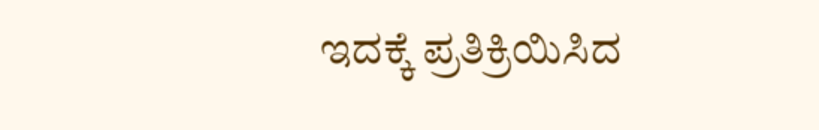ಇದಕ್ಕೆ ಪ್ರತಿಕ್ರಿಯಿಸಿದ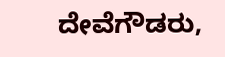ದೇವೆಗೌಡರು,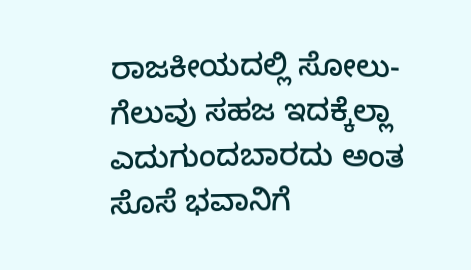ರಾಜಕೀಯದಲ್ಲಿ ಸೋಲು-ಗೆಲುವು ಸಹಜ ಇದಕ್ಕೆಲ್ಲಾ ಎದುಗುಂದಬಾರದು ಅಂತ ಸೊಸೆ ಭವಾನಿಗೆ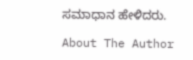ಸಮಾಧಾನ ಹೇಳಿದರು.

About The Author